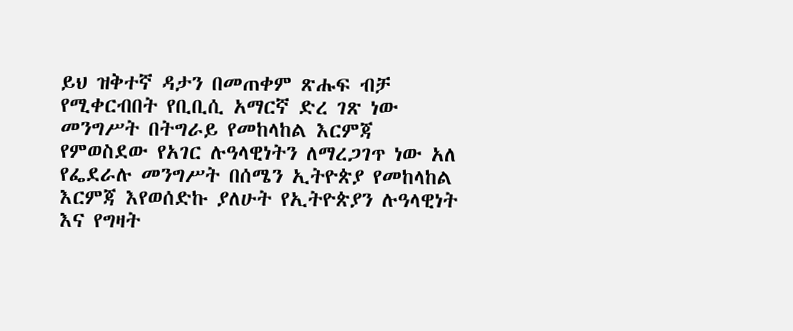ይህ ዝቅተኛ ዳታን በመጠቀም ጽሑፍ ብቻ የሚቀርብበት የቢቢሲ አማርኛ ድረ ገጽ ነው
መንግሥት በትግራይ የመከላከል እርምጃ የምወስደው የአገር ሉዓላዊነትን ለማረጋገጥ ነው አለ
የፌደራሉ መንግሥት በሰሜን ኢትዮጵያ የመከላከል እርምጃ እየወሰድኩ ያለሁት የኢትዮጵያን ሉዓላዊነት እና የግዛት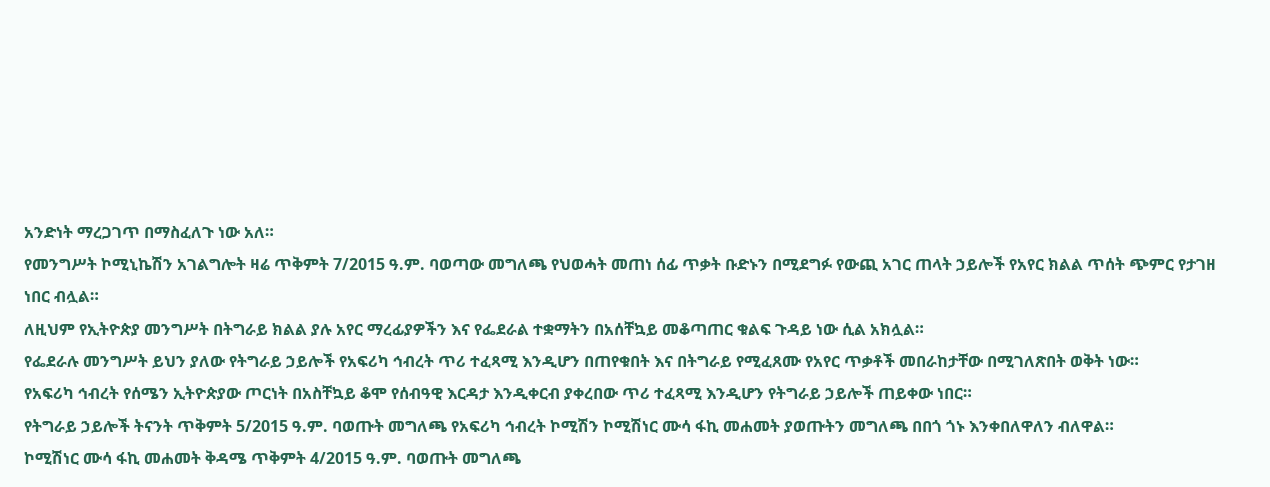አንድነት ማረጋገጥ በማስፈለጉ ነው አለ።
የመንግሥት ኮሚኒኬሽን አገልግሎት ዛሬ ጥቅምት 7/2015 ዓ.ም. ባወጣው መግለጫ የህወሓት መጠነ ሰፊ ጥቃት ቡድኑን በሚደግፉ የውጪ አገር ጠላት ኃይሎች የአየር ክልል ጥሰት ጭምር የታገዘ ነበር ብሏል።
ለዚህም የኢትዮጵያ መንግሥት በትግራይ ክልል ያሉ አየር ማረፊያዎችን እና የፌደራል ተቋማትን በአሰቸኳይ መቆጣጠር ቁልፍ ጉዳይ ነው ሲል አክሏል።
የፌደራሉ መንግሥት ይህን ያለው የትግራይ ኃይሎች የአፍሪካ ኅብረት ጥሪ ተፈጻሚ እንዲሆን በጠየቁበት እና በትግራይ የሚፈጸሙ የአየር ጥቃቶች መበራከታቸው በሚገለጽበት ወቅት ነው።
የአፍሪካ ኅብረት የሰሜን ኢትዮጵያው ጦርነት በአስቸኳይ ቆሞ የሰብዓዊ እርዳታ እንዲቀርብ ያቀረበው ጥሪ ተፈጻሚ እንዲሆን የትግራይ ኃይሎች ጠይቀው ነበር።
የትግራይ ኃይሎች ትናንት ጥቅምት 5/2015 ዓ.ም. ባወጡት መግለጫ የአፍሪካ ኅብረት ኮሚሽን ኮሚሽነር ሙሳ ፋኪ መሐመት ያወጡትን መግለጫ በበጎ ጎኑ እንቀበለዋለን ብለዋል።
ኮሚሽነር ሙሳ ፋኪ መሐመት ቅዳሜ ጥቅምት 4/2015 ዓ.ም. ባወጡት መግለጫ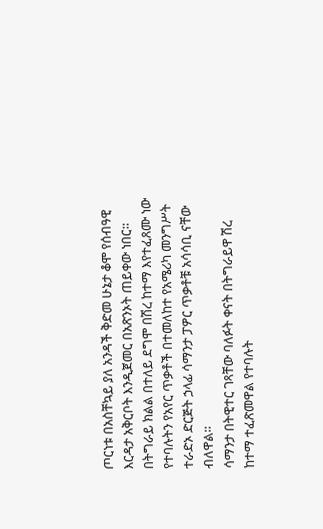ጦርነቱ በአስቸኳይ ያለ አንዳች ቅድመ ሁኔታ ቆሞ የሰብዓዊ እርዳታ አቅርቦት እንዲጀመር በአጽንኦት ጠይቀው ነበር።
በትግራይ ክልል በተለይ ደግሞ በሽረ ከተማ እየተፈጸሙ ነው የተባሉትን የአየር ጥቃቶች በተመለከተ የአሜሪካ መንግሥት ተራድኦ ድርጅት ኃላፊ ሳማንታ ፓዎር ጥቃቶቹ አሳሳቢ ናቸው ብለዋል።
ሳማንታ በትዊተር ገጻቸው ባለፉት ቀናት በትግራይዋ ሽረ ከተማ ተፈጽመዋል የተባሉት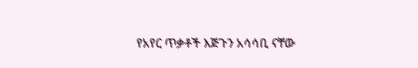የአየር ጥቃቶች እጅጉን አሳሳቢ ናቸው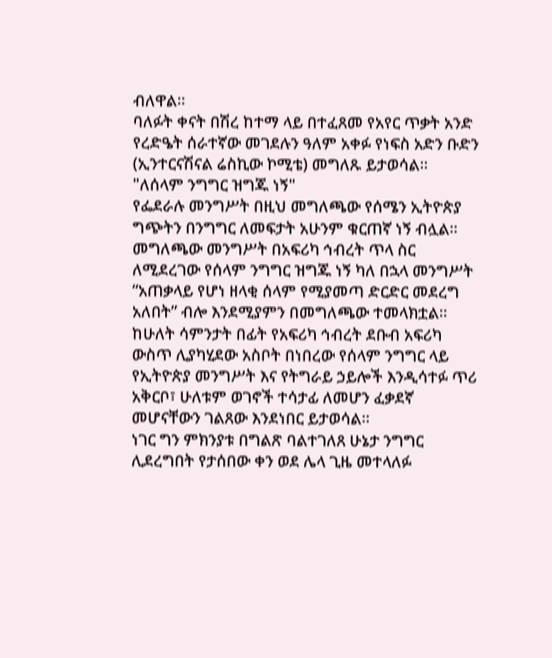ብለዋል።
ባለፉት ቀናት በሽረ ከተማ ላይ በተፈጸመ የአየር ጥቃት አንድ የረድዔት ሰራተኛው መገደሉን ዓለም አቀፉ የነፍስ አድን ቡድን (ኢንተርናሽናል ሬስኪው ኮሚቴ) መግለጹ ይታወሳል።
"ለሰላም ንግግር ዝግጁ ነኝ"
የፌደራሉ መንግሥት በዚህ መግለጫው የሰሜን ኢትዮጵያ ግጭትን በንግግር ለመፍታት አሁንም ቁርጠኛ ነኝ ብሏል።
መግለጫው መንግሥት በአፍሪካ ኅብረት ጥላ ስር ለሚደረገው የሰላም ንግግር ዝግጁ ነኝ ካለ በኋላ መንግሥት “አጠቃላይ የሆነ ዘላቂ ሰላም የሚያመጣ ድርድር መደረግ አለበት” ብሎ እንደሚያምን በመግለጫው ተመላክቷል።
ከሁለት ሳምንታት በፊት የአፍሪካ ኅብረት ደቡብ አፍሪካ ውስጥ ሊያካሂደው አስቦት በነበረው የሰላም ንግግር ላይ የኢትዮጵያ መንግሥት እና የትግራይ ኃይሎች እንዲሳተፉ ጥሪ አቅርቦ፣ ሁለቱም ወገኖች ተሳታፊ ለመሆን ፈቃደኛ መሆናቸውን ገልጸው እንደነበር ይታወሳል።
ነገር ግን ምክንያቱ በግልጽ ባልተገለጸ ሁኔታ ንግግር ሊደረግበት የታሰበው ቀን ወደ ሌላ ጊዜ መተላለፉ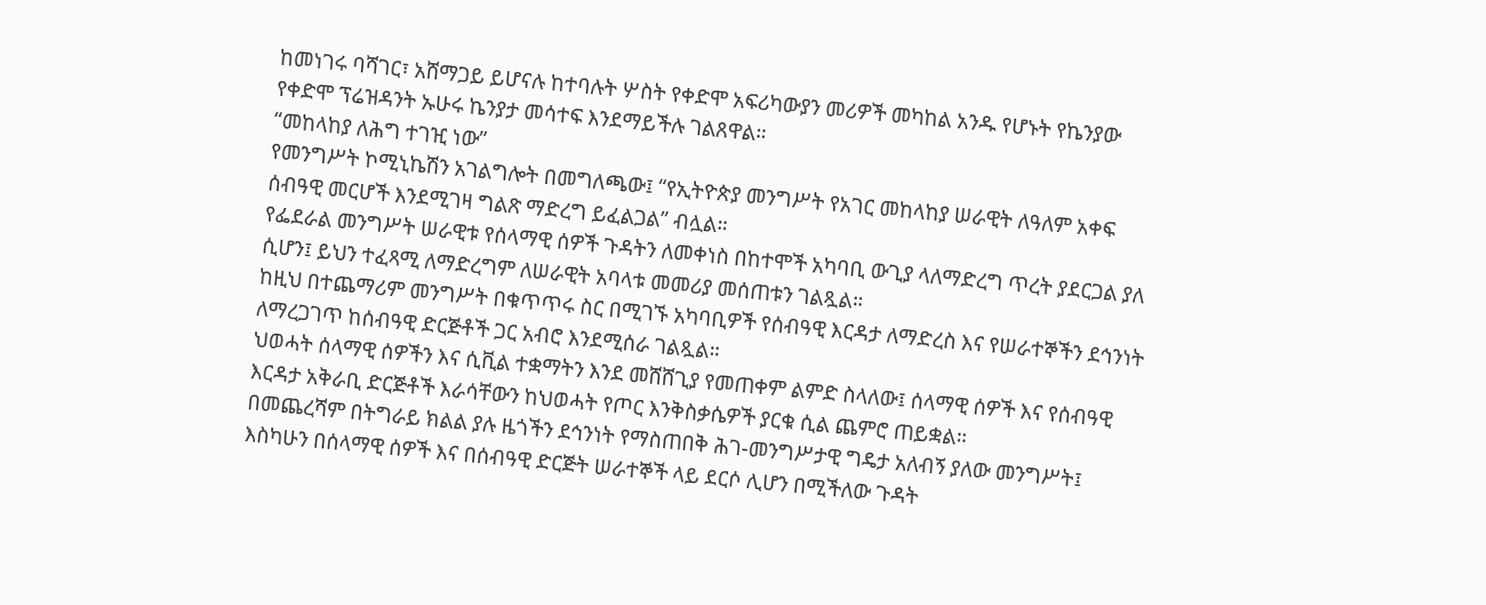ከመነገሩ ባሻገር፣ አሸማጋይ ይሆናሉ ከተባሉት ሦስት የቀድሞ አፍሪካውያን መሪዎች መካከል አንዱ የሆኑት የኬንያው የቀድሞ ፕሬዝዳንት ኡሁሩ ኬንያታ መሳተፍ እንደማይችሉ ገልጸዋል።
“መከላከያ ለሕግ ተገዢ ነው”
የመንግሥት ኮሚኒኬሽን አገልግሎት በመግለጫው፤ “የኢትዮጵያ መንግሥት የአገር መከላከያ ሠራዊት ለዓለም አቀፍ ሰብዓዊ መርሆች እንደሚገዛ ግልጽ ማድረግ ይፈልጋል” ብሏል።
የፌደራል መንግሥት ሠራዊቱ የሰላማዊ ሰዎች ጉዳትን ለመቀነስ በከተሞች አካባቢ ውጊያ ላለማድረግ ጥረት ያደርጋል ያለ ሲሆን፤ ይህን ተፈጻሚ ለማድረግም ለሠራዊት አባላቱ መመሪያ መሰጠቱን ገልጿል።
ከዚህ በተጨማሪም መንግሥት በቁጥጥሩ ስር በሚገኙ አካባቢዎች የሰብዓዊ እርዳታ ለማድረስ እና የሠራተኞችን ደኅንነት ለማረጋገጥ ከሰብዓዊ ድርጅቶች ጋር አብሮ እንደሚሰራ ገልጿል።
ህወሓት ሰላማዊ ሰዎችን እና ሲቪል ተቋማትን እንደ መሸሸጊያ የመጠቀም ልምድ ስላለው፤ ሰላማዊ ሰዎች እና የሰብዓዊ እርዳታ አቅራቢ ድርጅቶች እራሳቸውን ከህወሓት የጦር እንቅስቃሴዎች ያርቁ ሲል ጨምሮ ጠይቋል።
በመጨረሻም በትግራይ ክልል ያሉ ዜጎችን ደኅንነት የማስጠበቅ ሕገ-መንግሥታዊ ግዴታ አለብኝ ያለው መንግሥት፤ እስካሁን በሰላማዊ ሰዎች እና በሰብዓዊ ድርጅት ሠራተኞች ላይ ደርሶ ሊሆን በሚችለው ጉዳት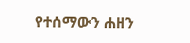የተሰማውን ሐዘን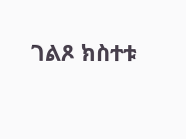ገልጾ ክስተቱ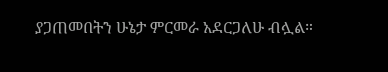ያጋጠመበትን ሁኔታ ምርመራ አደርጋለሁ ብሏል።